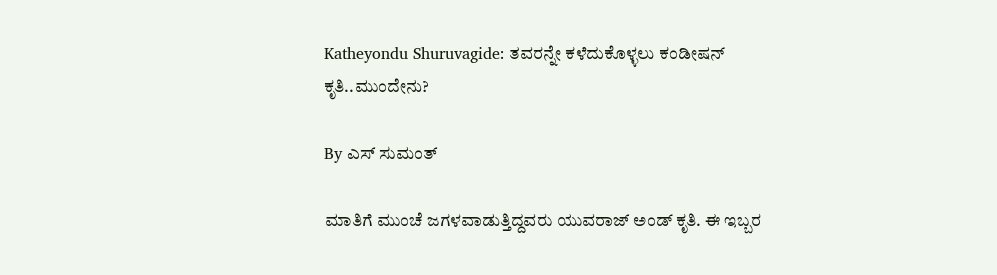Katheyondu Shuruvagide: ತವರನ್ನೇ ಕಳೆದುಕೊಳ್ಳಲು ಕಂಡೀಷನ್ ಕೃತಿ..ಮುಂದೇನು?

By ಎಸ್ ಸುಮಂತ್

ಮಾತಿಗೆ ಮುಂಚೆ ಜಗಳವಾಡುತ್ತಿದ್ದವರು ಯುವರಾಜ್ ಅಂಡ್ ಕೃತಿ. ಈ ಇಬ್ಬರ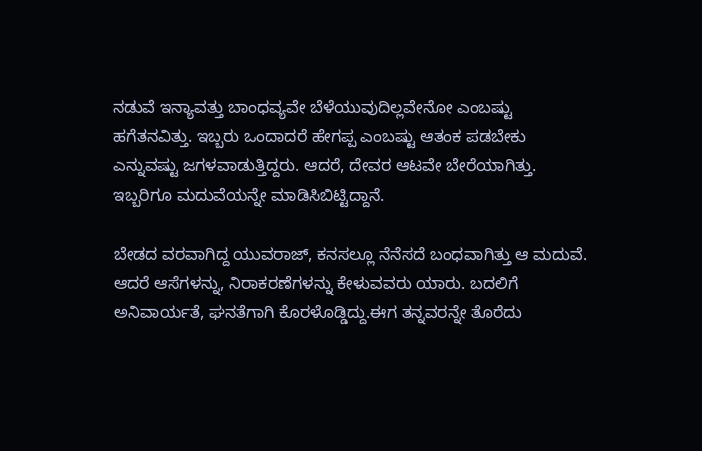ನಡುವೆ ಇನ್ಯಾವತ್ತು ಬಾಂಧವ್ಯವೇ ಬೆಳೆಯುವುದಿಲ್ಲವೇನೋ ಎಂಬಷ್ಟು ಹಗೆತನವಿತ್ತು. ಇಬ್ಬರು ಒಂದಾದರೆ ಹೇಗಪ್ಪ ಎಂಬಷ್ಟು ಆತಂಕ ಪಡಬೇಕು ಎನ್ನುವಷ್ಟು ಜಗಳವಾಡುತ್ತಿದ್ದರು. ಆದರೆ, ದೇವರ ಆಟವೇ ಬೇರೆಯಾಗಿತ್ತು. ಇಬ್ಬರಿಗೂ ಮದುವೆಯನ್ನೇ ಮಾಡಿಸಿಬಿಟ್ಟಿದ್ದಾನೆ.

ಬೇಡದ ವರವಾಗಿದ್ದ ಯುವರಾಜ್, ಕನಸಲ್ಲೂ ನೆನೆಸದೆ ಬಂಧವಾಗಿತ್ತು ಆ ಮದುವೆ. ಆದರೆ ಆಸೆಗಳನ್ನು, ನಿರಾಕರಣೆಗಳನ್ನು ಕೇಳುವವರು ಯಾರು. ಬದಲಿಗೆ ಅನಿವಾರ್ಯತೆ, ಘನತೆಗಾಗಿ ಕೊರಳೊಡ್ಡಿದ್ದು.ಈಗ ತನ್ನವರನ್ನೇ ತೊರೆದು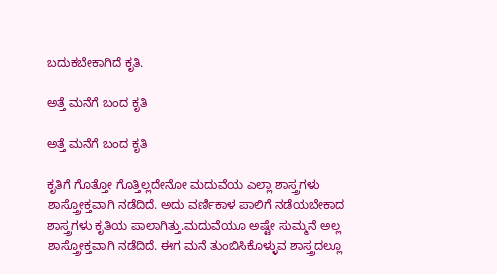ಬದುಕಬೇಕಾಗಿದೆ ಕೃತಿ.

ಅತ್ತೆ ಮನೆಗೆ ಬಂದ ಕೃತಿ

ಅತ್ತೆ ಮನೆಗೆ ಬಂದ ಕೃತಿ

ಕೃತಿಗೆ ಗೊತ್ತೋ ಗೊತ್ತಿಲ್ಲದೇನೋ ಮದುವೆಯ ಎಲ್ಲಾ ಶಾಸ್ತ್ರಗಳು ಶಾಸ್ತ್ರೋಕ್ತವಾಗಿ ನಡೆದಿದೆ. ಅದು ವರ್ಣಿಕಾಳ ಪಾಲಿಗೆ ನಡೆಯಬೇಕಾದ ಶಾಸ್ತ್ರಗಳು ಕೃತಿಯ ಪಾಲಾಗಿತ್ತು.ಮದುವೆಯೂ ಅಷ್ಟೇ ಸುಮ್ಮನೆ ಅಲ್ಲ ಶಾಸ್ತ್ರೋಕ್ತವಾಗಿ ನಡೆದಿದೆ. ಈಗ ಮನೆ ತುಂಬಿಸಿಕೊಳ್ಳುವ ಶಾಸ್ತ್ರದಲ್ಲೂ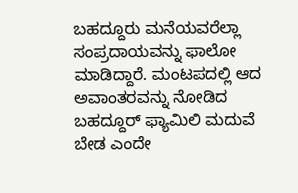ಬಹದ್ದೂರು ಮನೆಯವರೆಲ್ಲಾ ಸಂಪ್ರದಾಯವನ್ನು ಫಾಲೋ ಮಾಡಿದ್ದಾರೆ. ಮಂಟಪದಲ್ಲಿ ಆದ ಅವಾಂತರವನ್ನು ನೋಡಿದ ಬಹದ್ದೂರ್ ಫ್ಯಾಮಿಲಿ ಮದುವೆ ಬೇಡ ಎಂದೇ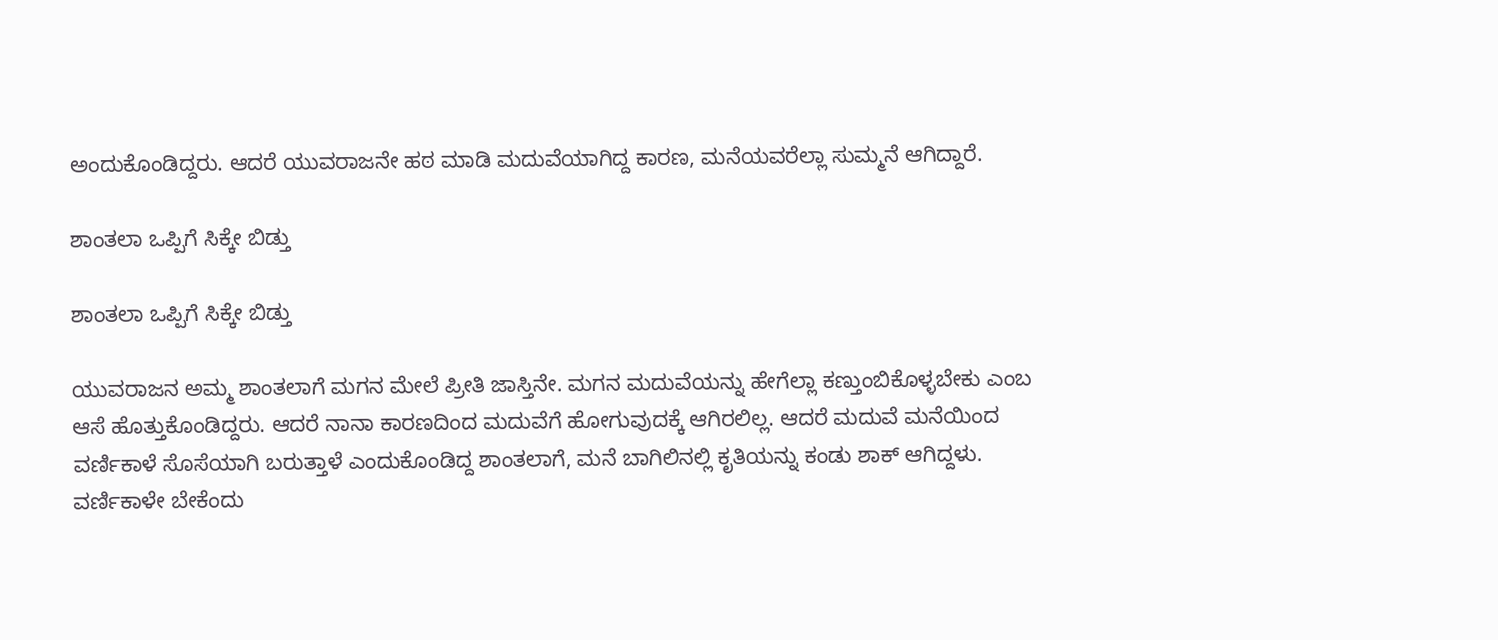ಅಂದುಕೊಂಡಿದ್ದರು. ಆದರೆ ಯುವರಾಜನೇ ಹಠ ಮಾಡಿ ಮದುವೆಯಾಗಿದ್ದ ಕಾರಣ, ಮನೆಯವರೆಲ್ಲಾ ಸುಮ್ಮನೆ ಆಗಿದ್ದಾರೆ.

ಶಾಂತಲಾ ಒಪ್ಪಿಗೆ ಸಿಕ್ಕೇ ಬಿಡ್ತು

ಶಾಂತಲಾ ಒಪ್ಪಿಗೆ ಸಿಕ್ಕೇ ಬಿಡ್ತು

ಯುವರಾಜನ ಅಮ್ಮ ಶಾಂತಲಾಗೆ ಮಗನ ಮೇಲೆ ಪ್ರೀತಿ ಜಾಸ್ತಿನೇ. ಮಗನ ಮದುವೆಯನ್ನು ಹೇಗೆಲ್ಲಾ ಕಣ್ತುಂಬಿಕೊಳ್ಳಬೇಕು ಎಂಬ ಆಸೆ ಹೊತ್ತುಕೊಂಡಿದ್ದರು. ಆದರೆ ನಾನಾ ಕಾರಣದಿಂದ ಮದುವೆಗೆ ಹೋಗುವುದಕ್ಕೆ ಆಗಿರಲಿಲ್ಲ. ಆದರೆ ಮದುವೆ ಮನೆಯಿಂದ ವರ್ಣಿಕಾಳೆ ಸೊಸೆಯಾಗಿ ಬರುತ್ತಾಳೆ ಎಂದುಕೊಂಡಿದ್ದ ಶಾಂತಲಾಗೆ, ಮನೆ ಬಾಗಿಲಿನಲ್ಲಿ ಕೃತಿಯನ್ನು ಕಂಡು ಶಾಕ್ ಆಗಿದ್ದಳು. ವರ್ಣಿಕಾಳೇ ಬೇಕೆಂದು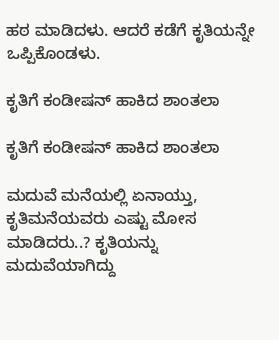ಹಠ ಮಾಡಿದಳು. ಆದರೆ ಕಡೆಗೆ ಕೃತಿಯನ್ನೇ ಒಪ್ಪಿಕೊಂಡಳು.

ಕೃತಿಗೆ ಕಂಡೀಷನ್ ಹಾಕಿದ ಶಾಂತಲಾ

ಕೃತಿಗೆ ಕಂಡೀಷನ್ ಹಾಕಿದ ಶಾಂತಲಾ

ಮದುವೆ ಮನೆಯಲ್ಲಿ ಏನಾಯ್ತು, ಕೃತಿ‌ಮನೆಯವರು ಎಷ್ಟು ಮೋಸ ಮಾಡಿದರು..? ಕೃತಿಯನ್ನು ಮದುವೆಯಾಗಿದ್ದು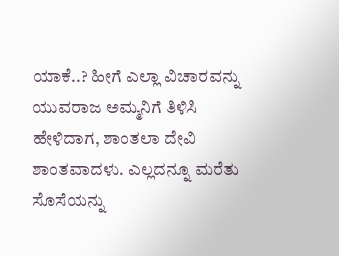ಯಾಕೆ..? ಹೀಗೆ ಎಲ್ಲಾ ವಿಚಾರವನ್ನು ಯುವರಾಜ ಅಮ್ಮನಿಗೆ ತಿಳಿಸಿ ಹೇಳಿದಾಗ, ಶಾಂತಲಾ ದೇವಿ ಶಾಂತವಾದಳು. ಎಲ್ಲದನ್ನೂ ಮರೆತು ಸೊಸೆಯನ್ನು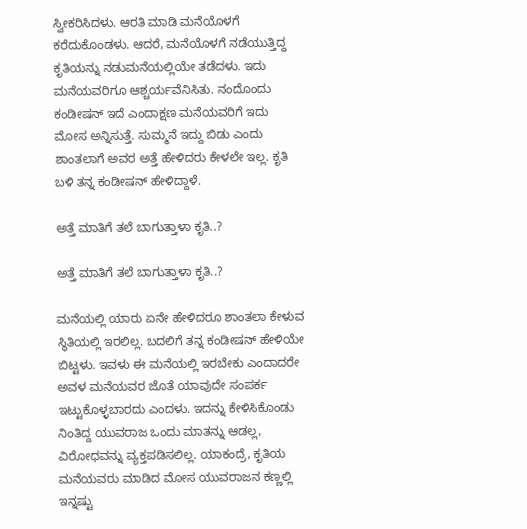ಸ್ವೀಕರಿಸಿದಳು. ಆರತಿ‌ ಮಾಡಿ ಮನೆಯೊಳಗೆ ಕರೆದುಕೊಂಡಳು. ಆದರೆ, ಮನೆಯೊಳಗೆ ನಡೆಯುತ್ತಿದ್ದ ಕೃತಿಯನ್ನು ನಡುಮನೆಯಲ್ಲಿಯೇ ತಡೆದಳು. ಇದು ಮನೆಯವರಿಗೂ ಆಶ್ಚರ್ಯವೆನಿಸಿತು. ನಂದೊಂದು ಕಂಡೀಷನ್ ಇದೆ ಎಂದಾಕ್ಷಣ ಮನೆಯವರಿಗೆ ಇದು ಮೋಸ ಅನ್ನಿಸುತ್ತೆ. ಸುಮ್ಮನೆ ಇದ್ದು ಬಿಡು ಎಂದು ಶಾಂತಲಾಗೆ ಅವರ ಅತ್ತೆ ಹೇಳಿದರು ಕೇಳಲೇ ಇಲ್ಲ. ಕೃತಿ ಬಳಿ ತನ್ನ ಕಂಡೀಷನ್ ಹೇಳಿದ್ದಾಳೆ.

ಅತ್ತೆ ಮಾತಿಗೆ ತಲೆ ಬಾಗುತ್ತಾಳಾ ಕೃತಿ..?

ಅತ್ತೆ ಮಾತಿಗೆ ತಲೆ ಬಾಗುತ್ತಾಳಾ ಕೃತಿ..?

ಮನೆಯಲ್ಲಿ ಯಾರು ಏನೇ ಹೇಳಿದರೂ ಶಾಂತಲಾ ಕೇಳುವ ಸ್ಥಿತಿಯಲ್ಲಿ ಇರಲಿಲ್ಲ. ಬದಲಿಗೆ ತನ್ನ ಕಂಡೀಷನ್ ಹೇಳಿಯೇ ಬಿಟ್ಟಳು. ಇವಳು ಈ ಮನೆಯಲ್ಲಿ ಇರಬೇಕು ಎಂದಾದರೇ ಅವಳ ಮನೆಯವರ ಜೊತೆ ಯಾವುದೇ ಸಂಪರ್ಕ ಇಟ್ಟುಕೊಳ್ಳಬಾರದು ಎಂದಳು. ಇದನ್ನು ಕೇಳಿಸಿಕೊಂಡು ನಿಂತಿದ್ದ ಯುವರಾಜ ಒಂದು ಮಾತನ್ನು ಆಡಲ್ಲ, ವಿರೋಧವನ್ನು ವ್ಯಕ್ತಪಡಿಸಲಿಲ್ಲ. ಯಾಕಂದ್ರೆ, ಕೃತಿಯ ಮನೆಯವರು ಮಾಡಿದ ಮೋಸ ಯುವರಾಜನ ಕಣ್ಣಲ್ಲಿ ಇನ್ನಷ್ಟು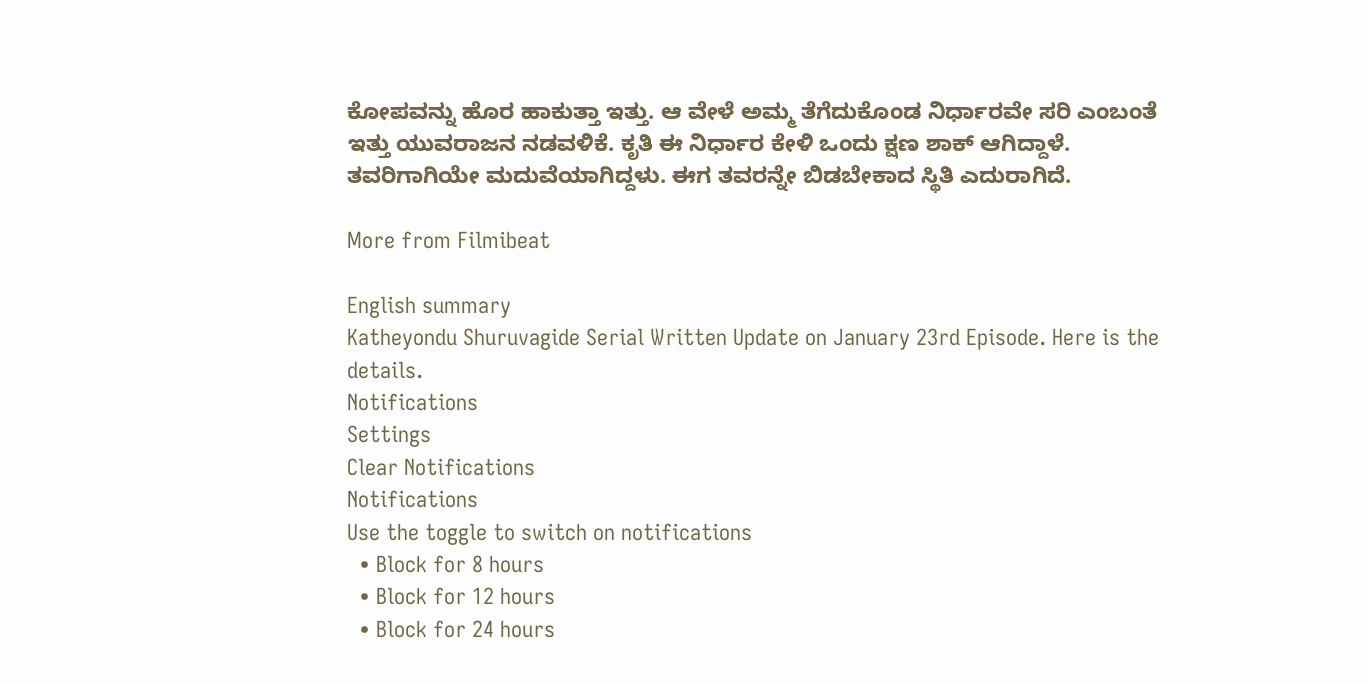ಕೋಪವನ್ನು ಹೊರ ಹಾಕುತ್ತಾ ಇತ್ತು. ಆ ವೇಳೆ ಅಮ್ಮ ತೆಗೆದುಕೊಂಡ ನಿರ್ಧಾರವೇ ಸರಿ ಎಂಬಂತೆ ಇತ್ತು ಯುವರಾಜನ ನಡವಳಿಕೆ. ಕೃತಿ ಈ ನಿರ್ಧಾರ ಕೇಳಿ ಒಂದು ಕ್ಷಣ ಶಾಕ್ ಆಗಿದ್ದಾಳೆ. ತವರಿಗಾಗಿಯೇ ಮದುವೆಯಾಗಿದ್ದಳು. ಈಗ ತವರನ್ನೇ ಬಿಡಬೇಕಾದ ಸ್ಥಿತಿ ಎದುರಾಗಿದೆ.

More from Filmibeat

English summary
Katheyondu Shuruvagide Serial Written Update on January 23rd Episode. Here is the details.
Notifications
Settings
Clear Notifications
Notifications
Use the toggle to switch on notifications
  • Block for 8 hours
  • Block for 12 hours
  • Block for 24 hours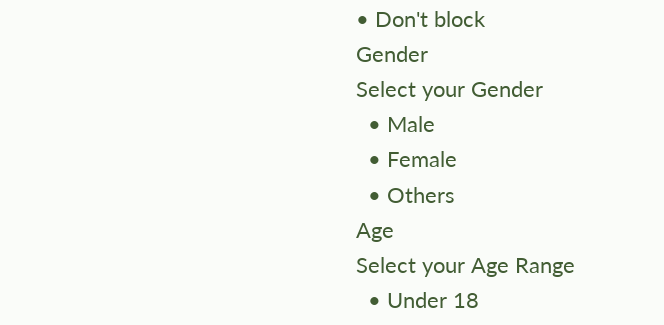• Don't block
Gender
Select your Gender
  • Male
  • Female
  • Others
Age
Select your Age Range
  • Under 18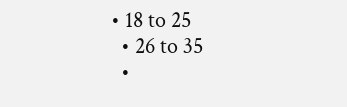• 18 to 25
  • 26 to 35
  •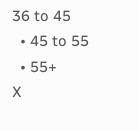36 to 45
  • 45 to 55
  • 55+
X